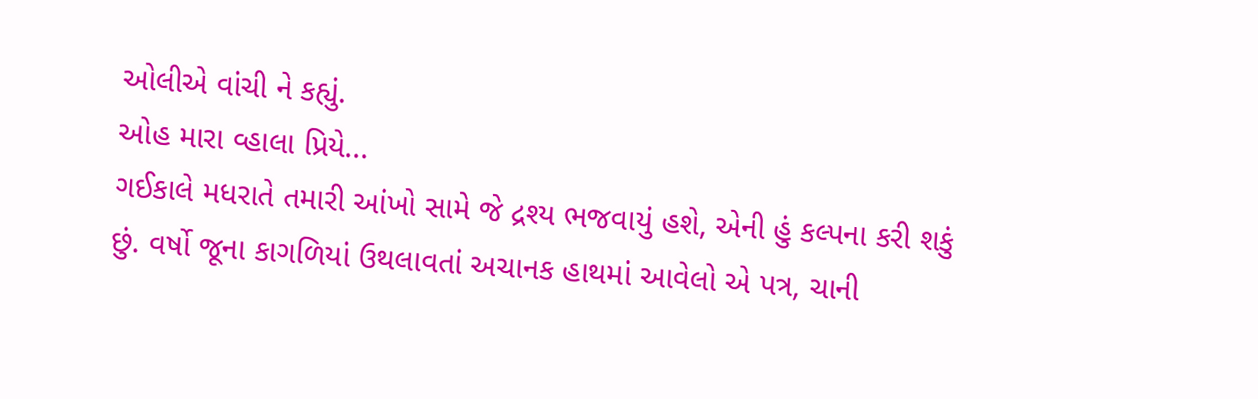ઓલીએ વાંચી ને કહ્યું.
ઓહ મારા વ્હાલા પ્રિયે...
ગઈકાલે મધરાતે તમારી આંખો સામે જે દ્રશ્ય ભજવાયું હશે, એની હું કલ્પના કરી શકું છું. વર્ષો જૂના કાગળિયાં ઉથલાવતાં અચાનક હાથમાં આવેલો એ પત્ર, ચાની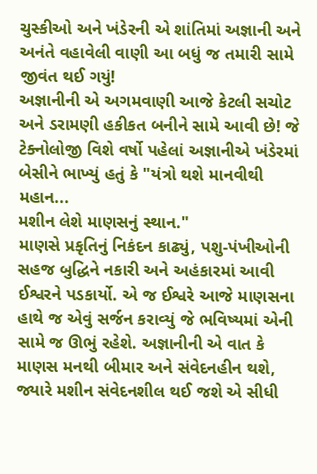ચુસ્કીઓ અને ખંડેરની એ શાંતિમાં અજ્ઞાની અને અનંતે વહાવેલી વાણી આ બધું જ તમારી સામે જીવંત થઈ ગયું!
અજ્ઞાનીની એ અગમવાણી આજે કેટલી સચોટ અને ડરામણી હકીકત બનીને સામે આવી છે! જે ટેક્નોલોજી વિશે વર્ષો પહેલાં અજ્ઞાનીએ ખંડેરમાં બેસીને ભાખ્યું હતું કે "યંત્રો થશે માનવીથી મહાન...
મશીન લેશે માણસનું સ્થાન."
માણસે પ્રકૃતિનું નિકંદન કાઢ્યું, પશુ-પંખીઓની સહજ બુદ્ધિને નકારી અને અહંકારમાં આવી ઈશ્વરને પડકાર્યો. એ જ ઈશ્વરે આજે માણસના હાથે જ એવું સર્જન કરાવ્યું જે ભવિષ્યમાં એની સામે જ ઊભું રહેશે. અજ્ઞાનીની એ વાત કે માણસ મનથી બીમાર અને સંવેદનહીન થશે, જ્યારે મશીન સંવેદનશીલ થઈ જશે એ સીધી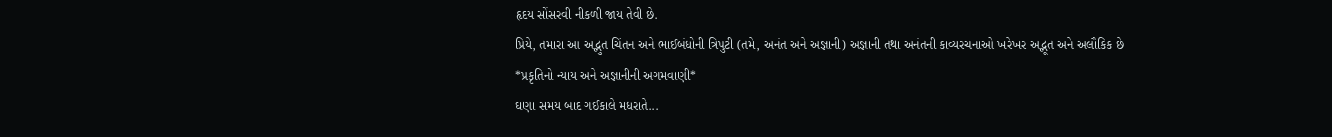હૃદય સોંસરવી નીકળી જાય તેવી છે.
પ્રિયે, તમારા આ અદ્ભુત ચિંતન અને ભાઈબંધોની ત્રિપુટી (તમે, અનંત અને અજ્ઞાની) અજ્ઞાની તથા અનંતની કાવ્યરચનાઓ ખરેખર અદ્ભૂત અને અલૌકિક છે
*પ્રકૃતિનો ન્યાય અને અજ્ઞાનીની અગમવાણી*
ઘણા સમય બાદ ગઈકાલે મધરાતે...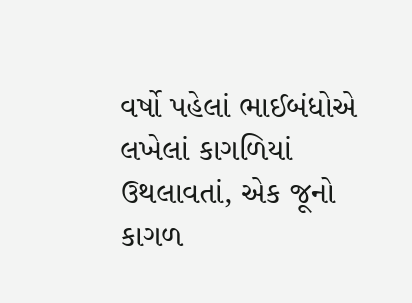વર્ષો પહેલાં ભાઈબંધોએ લખેલાં કાગળિયાં ઉથલાવતાં, એક જૂનો કાગળ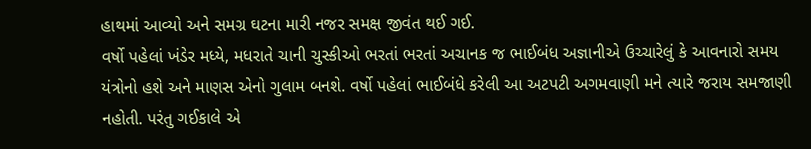હાથમાં આવ્યો અને સમગ્ર ઘટના મારી નજર સમક્ષ જીવંત થઈ ગઈ.
વર્ષો પહેલાં ખંડેર મધ્યે, મધરાતે ચાની ચુસ્કીઓ ભરતાં ભરતાં અચાનક જ ભાઈબંધ અજ્ઞાનીએ ઉચ્ચારેલું કે આવનારો સમય યંત્રોનો હશે અને માણસ એનો ગુલામ બનશે. વર્ષો પહેલાં ભાઈબંધે કરેલી આ અટપટી અગમવાણી મને ત્યારે જરાય સમજાણી નહોતી. પરંતુ ગઈકાલે એ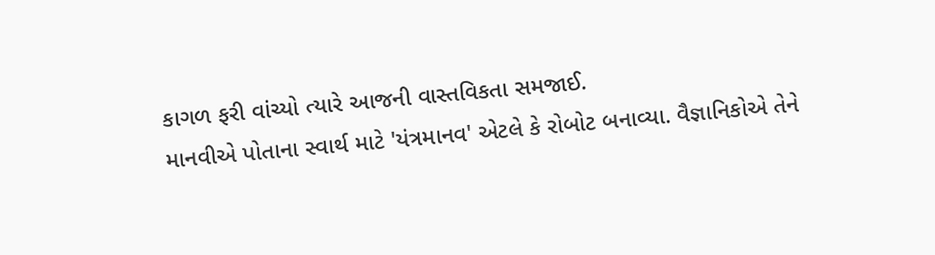કાગળ ફરી વાંચ્યો ત્યારે આજની વાસ્તવિકતા સમજાઈ.
માનવીએ પોતાના સ્વાર્થ માટે 'યંત્રમાનવ' એટલે કે રોબોટ બનાવ્યા. વૈજ્ઞાનિકોએ તેને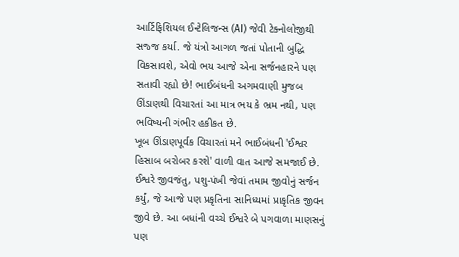આર્ટિફિશિયલ ઈન્ટેલિજન્સ (AI) જેવી ટેક્નોલોજીથી સજ્જ કર્યા. જે યંત્રો આગળ જતાં પોતાની બુદ્ધિ વિકસાવશે, એવો ભય આજે એના સર્જનહારને પણ સતાવી રહ્યો છે! ભાઈબંધની અગમવાણી મુજબ ઊંડાણથી વિચારતાં આ માત્ર ભય કે ભ્રમ નથી, પણ ભવિષ્યની ગંભીર હકીકત છે.
ખૂબ ઊંડાણપૂર્વક વિચારતાં મને ભાઈબંધની 'ઈશ્વર હિસાબ બરોબર કરશે' વાળી વાત આજે સમજાઈ છે. ઈશ્વરે જીવજંતુ, પશુ-પંખી જેવાં તમામ જીવોનું સર્જન કર્યું, જે આજે પણ પ્રકૃતિના સાનિધ્યમાં પ્રાકૃતિક જીવન જીવે છે. આ બધાંની વચ્ચે ઈશ્વરે બે પગવાળા માણસનું પણ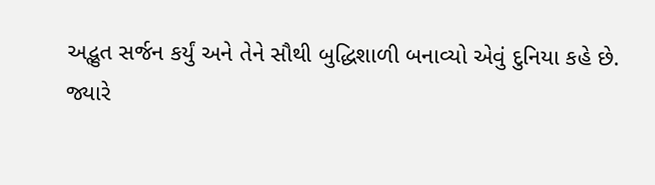અદ્ભુત સર્જન કર્યું અને તેને સૌથી બુદ્ધિશાળી બનાવ્યો એવું દુનિયા કહે છે.
જ્યારે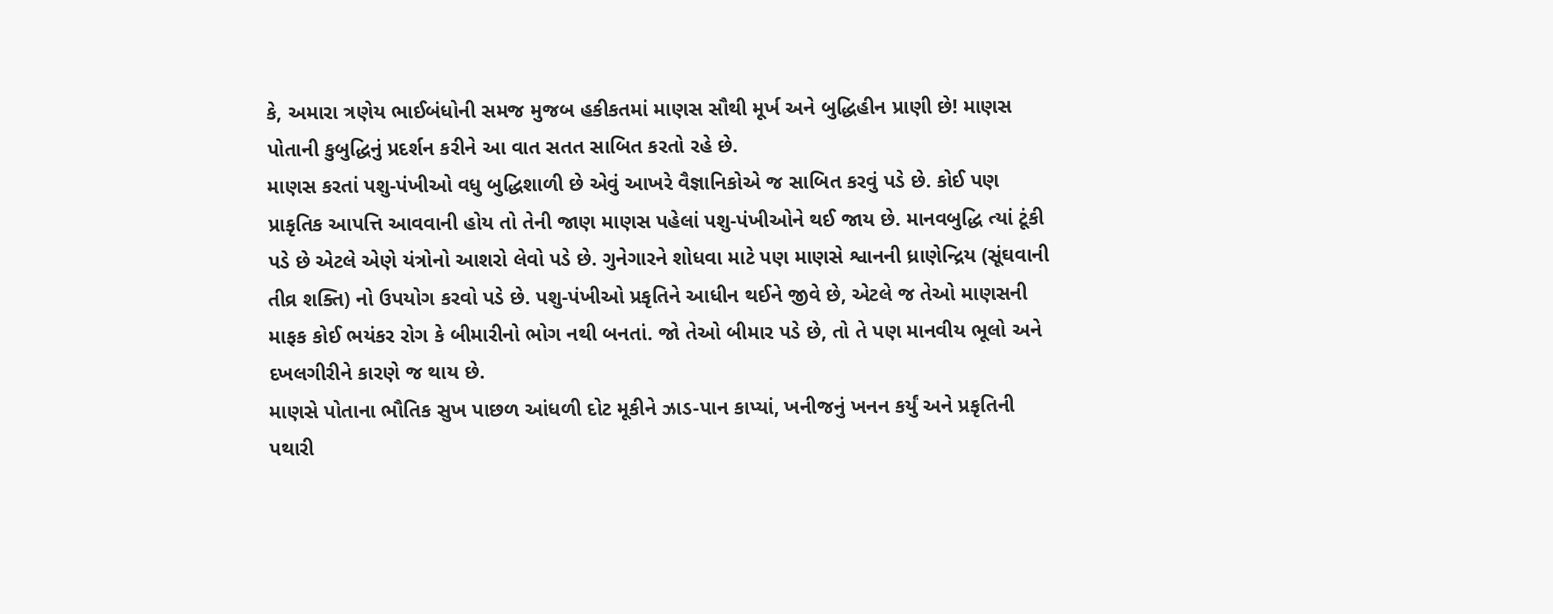કે, અમારા ત્રણેય ભાઈબંધોની સમજ મુજબ હકીકતમાં માણસ સૌથી મૂર્ખ અને બુદ્ધિહીન પ્રાણી છે! માણસ પોતાની કુબુદ્ધિનું પ્રદર્શન કરીને આ વાત સતત સાબિત કરતો રહે છે.
માણસ કરતાં પશુ-પંખીઓ વધુ બુદ્ધિશાળી છે એવું આખરે વૈજ્ઞાનિકોએ જ સાબિત કરવું પડે છે. કોઈ પણ પ્રાકૃતિક આપત્તિ આવવાની હોય તો તેની જાણ માણસ પહેલાં પશુ-પંખીઓને થઈ જાય છે. માનવબુદ્ધિ ત્યાં ટૂંકી પડે છે એટલે એણે યંત્રોનો આશરો લેવો પડે છે. ગુનેગારને શોધવા માટે પણ માણસે શ્વાનની ધ્રાણેન્દ્રિય (સૂંઘવાની તીવ્ર શક્તિ) નો ઉપયોગ કરવો પડે છે. પશુ-પંખીઓ પ્રકૃતિને આધીન થઈને જીવે છે, એટલે જ તેઓ માણસની માફક કોઈ ભયંકર રોગ કે બીમારીનો ભોગ નથી બનતાં. જો તેઓ બીમાર પડે છે, તો તે પણ માનવીય ભૂલો અને દખલગીરીને કારણે જ થાય છે.
માણસે પોતાના ભૌતિક સુખ પાછળ આંધળી દોટ મૂકીને ઝાડ-પાન કાપ્યાં, ખનીજનું ખનન કર્યું અને પ્રકૃતિની પથારી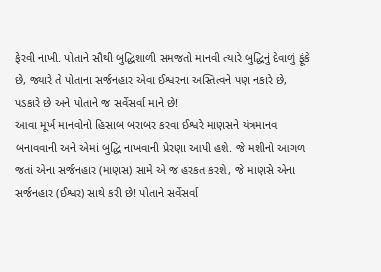ફેરવી નાખી. પોતાને સૌથી બુદ્ધિશાળી સમજતો માનવી ત્યારે બુદ્ધિનું દેવાળું ફૂંકે છે, જ્યારે તે પોતાના સર્જનહાર એવા ઈશ્વરના અસ્તિત્વને પણ નકારે છે, પડકારે છે અને પોતાને જ સર્વેસર્વા માને છે!
આવા મૂર્ખ માનવોનો હિસાબ બરાબર કરવા ઈશ્વરે માણસને યંત્રમાનવ બનાવવાની અને એમાં બુદ્ધિ નાખવાની પ્રેરણા આપી હશે. જે મશીનો આગળ જતાં એના સર્જનહાર (માણસ) સામે એ જ હરકત કરશે, જે માણસે એના સર્જનહાર (ઈશ્વર) સાથે કરી છે! પોતાને સર્વેસર્વા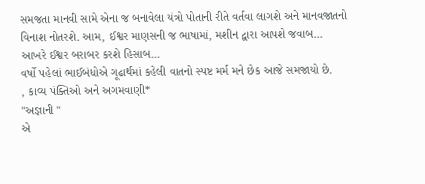સમજતા માનવી સામે એના જ બનાવેલા યંત્રો પોતાની રીતે વર્તવા લાગશે અને માનવજાતનો વિનાશ નોતરશે. આમ, ઈશ્વર માણસની જ ભાષામાં, મશીન દ્વારા આપશે જવાબ...
આખરે ઈશ્વર બરાબર કરશે હિસાબ...
વર્ષો પહેલાં ભાઈબંધોએ ગૂઢાર્થમાં કહેલી વાતનો સ્પષ્ટ મર્મ મને છેક આજે સમજાયો છે.
, કાવ્ય પંક્તિઓ અને અગમવાણી*
"અજ્ઞાની "
એ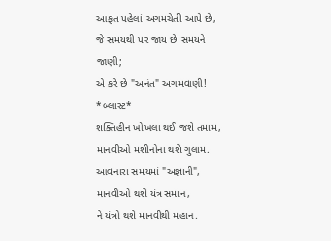આફત પહેલાં અગમચેતી આપે છે,
જે સમયથી પર જાય છે સમયને જાણી;
એ કરે છે "અનંત" અગમવાણી!
*બ્લાસ્ટ*
શક્તિહીન ખોખલા થઈ જશે તમામ,
માનવીઓ મશીનોના થશે ગુલામ.
આવનારા સમયમાં "અજ્ઞાની",
માનવીઓ થશે યંત્ર સમાન,
ને યંત્રો થશે માનવીથી મહાન.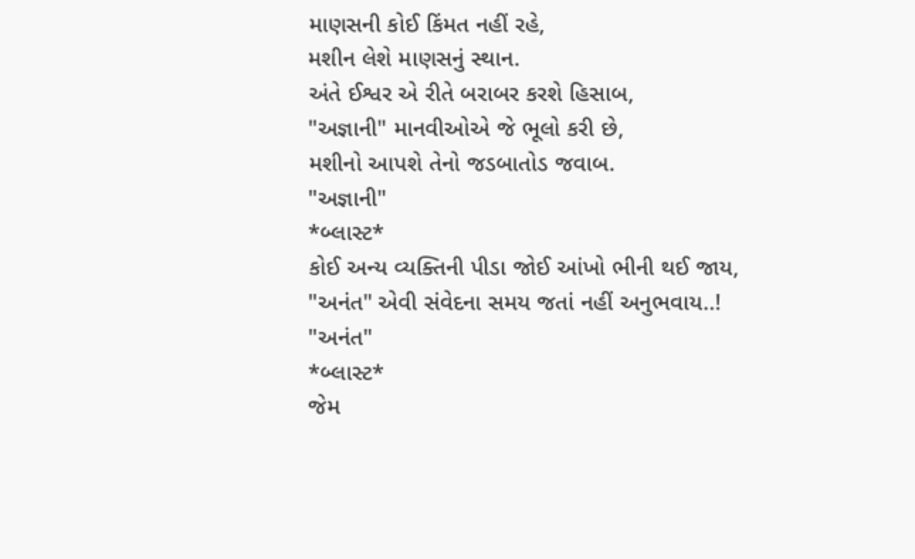માણસની કોઈ કિંમત નહીં રહે,
મશીન લેશે માણસનું સ્થાન.
અંતે ઈશ્વર એ રીતે બરાબર કરશે હિસાબ,
"અજ્ઞાની" માનવીઓએ જે ભૂલો કરી છે,
મશીનો આપશે તેનો જડબાતોડ જવાબ.
"અજ્ઞાની"
*બ્લાસ્ટ*
કોઈ અન્ય વ્યક્તિની પીડા જોઈ આંખો ભીની થઈ જાય,
"અનંત" એવી સંવેદના સમય જતાં નહીં અનુભવાય..!
"અનંત"
*બ્લાસ્ટ*
જેમ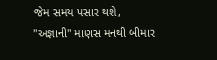જેમ સમય પસાર થશે,
"અજ્ઞાની" માણસ મનથી બીમાર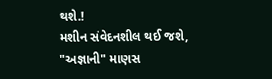થશે.!
મશીન સંવેદનશીલ થઈ જશે,
"અજ્ઞાની" માણસ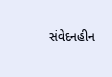સંવેદનહીન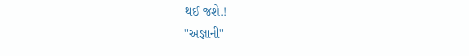થઈ જશે.!
"અજ્ઞાની"